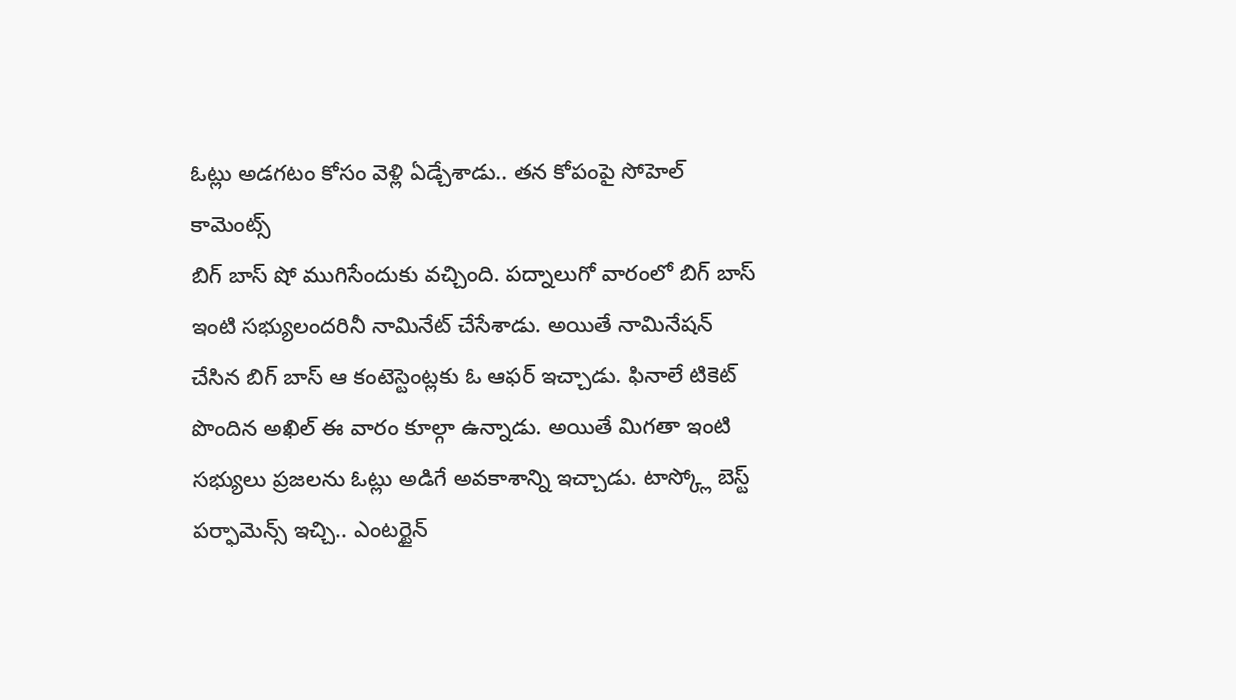ఓట్లు అడగటం కోసం వెళ్లి ఏడ్చేశాడు.. తన కోపంపై సోహెల్ కామెంట్స్
బిగ్ బాస్ షో ముగిసేందుకు వచ్చింది. పద్నాలుగో వారంలో బిగ్ బాస్ ఇంటి సభ్యులందరినీ నామినేట్ చేసేశాడు. అయితే నామినేషన్ చేసిన బిగ్ బాస్ ఆ కంటెస్టెంట్లకు ఓ ఆఫర్ ఇచ్చాడు. ఫినాలే టికెట్ పొందిన అఖిల్ ఈ వారం కూల్గా ఉన్నాడు. అయితే మిగతా ఇంటి సభ్యులు ప్రజలను ఓట్లు అడిగే అవకాశాన్ని ఇచ్చాడు. టాస్క్లో బెస్ట్ పర్ఫామెన్స్ ఇచ్చి.. ఎంటర్టైన్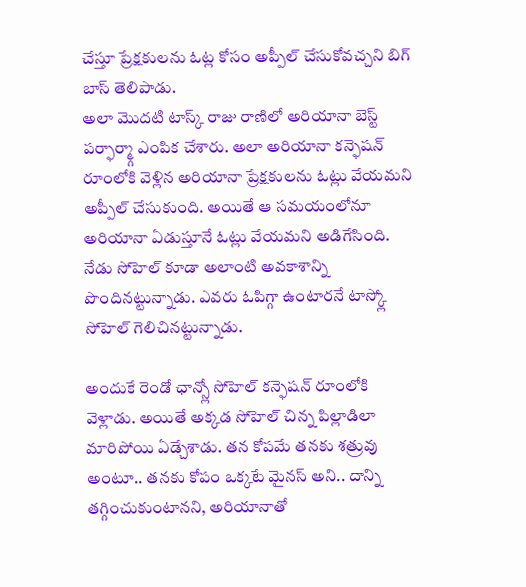చేస్తూ ప్రేక్షకులను ఓట్ల కోసం అప్పీల్ చేసుకోవచ్చని బిగ్ బాస్ తెలిపాడు.
అలా మొదటి టాస్క్ రాజు రాణిలో అరియానా బెస్ట్ పర్ఫార్మ్గా ఎంపిక చేశారు. అలా అరియానా కన్ఫెషన్ రూంలోకి వెళ్లిన అరియానా ప్రేక్షకులను ఓట్లు వేయమని అప్పీల్ చేసుకుంది. అయితే ఆ సమయంలోనూ అరియానా ఏడుస్తూనే ఓట్లు వేయమని అడిగేసింది. నేడు సోహెల్ కూడా అలాంటి అవకాశాన్ని పొందినట్టున్నాడు. ఎవరు ఓపిగ్గా ఉంటారనే టాస్క్లో సోహెల్ గెలిచినట్టున్నాడు.

అందుకే రెండో ఛాన్స్లో సోహెల్ కన్ఫెషన్ రూంలోకి వెళ్లాడు. అయితే అక్కడ సోహెల్ చిన్న పిల్లాడిలా మారిపోయి ఏడ్చేశాడు. తన కోపమే తనకు శత్రువు అంటూ.. తనకు కోపం ఒక్కటే మైనస్ అని.. దాన్ని తగ్గించుకుంటానని, అరియానాతో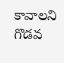కావాలని గొడవ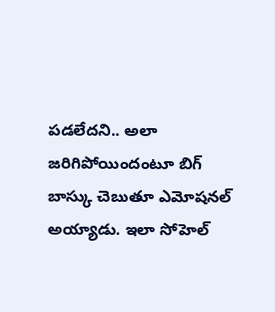పడలేదని.. అలా జరిగిపోయిందంటూ బిగ్ బాస్కు చెబుతూ ఎమోషనల్ అయ్యాడు. ఇలా సోహెల్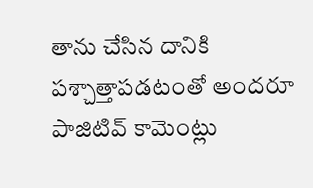తాను చేసిన దానికి పశ్చాత్తాపడటంతో అందరూ పాజిటివ్ కామెంట్లు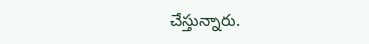చేస్తున్నారు.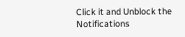Click it and Unblock the Notifications